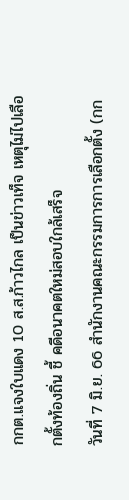กกต.แจงใบแดง 10 ส.ส.ก้าวไกล เป็นข่าวเท็จ เหตุไม่ไปเลือกตั้งท้องถิ่น ชี้ คดีอนาคตใหม่สอบใกล้เสร็จ
วันที่ 7 มิ.ย. 66 สำนักงานคณะกรรมการการเลือกตั้ง (กก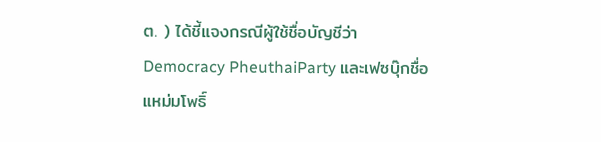ต. ) ได้ชี้แจงกรณีผู้ใช้ชื่อบัญชีว่า Democracy PheuthaiParty และเฟซบุ๊กชื่อ แหม่มโพธิ์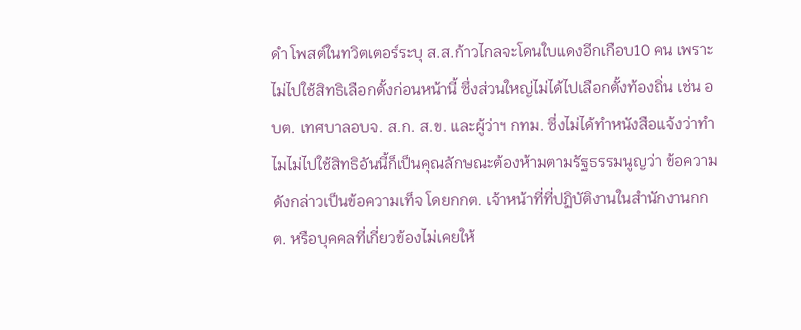ดำ โพสต์ในทวิตเตอร์ระบุ ส.ส.ก้าวไกลจะโดนใบแดงอีกเกือบ10 คน เพราะไม่ไปใช้สิทธิเลือกตั้งก่อนหน้านี้ ซึ่งส่วนใหญ่ไม่ได้ไปเลือกตั้งท้องถิ่น เช่น อบต. เทศบาลอบจ. ส.ก. ส.ข. และผู้ว่าฯ กทม. ซึ่งไม่ได้ทำหนังสือแจ้งว่าทำไมไม่ไปใช้สิทธิอันนี้ก็เป็นคุณลักษณะต้องห้ามตามรัฐธรรมนูญว่า ข้อความดังกล่าวเป็นข้อความเท็จ โดยกกต. เจ้าหน้าที่ที่ปฏิบัติงานในสำนักงานกกต. หรือบุคคลที่เกี่ยวข้องไม่เคยให้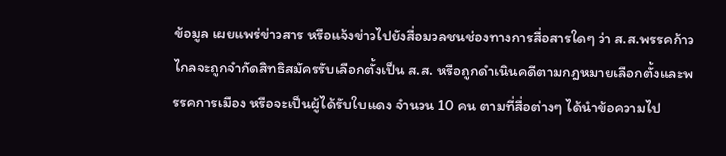ข้อมูล เผยแพร่ข่าวสาร หรือแจ้งข่าวไปยังสื่อมวลชนช่องทางการสื่อสารใดๆ ว่า ส.ส.พรรคก้าวไกลจะถูกจำกัดสิทธิสมัครรับเลือกตั้งเป็น ส.ส. หรือถูกดำเนินคดีตามกฎหมายเลือกตั้งและพรรคการเมือง หรือจะเป็นผู้ได้รับใบแดง จำนวน 10 คน ตามที่สื่อต่างๆ ได้นำข้อความไป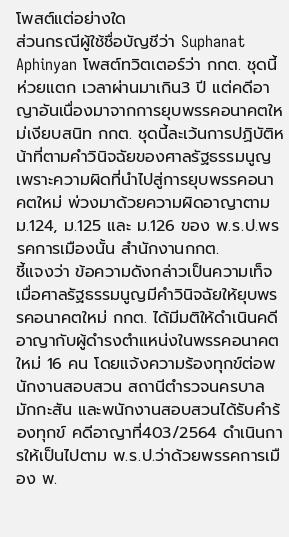โพสต์แต่อย่างใด
ส่วนกรณีผู้ใช้ชื่อบัญชีว่า Suphanat Aphinyan โพสต์ทวิตเตอร์ว่า กกต. ชุดนี้ห่วยแตก เวลาผ่านมาเกิน3 ปี แต่คดีอาญาอันเนื่องมาจากการยุบพรรคอนาคตใหม่เงียบสนิท กกต. ชุดนี้ละเว้นการปฏิบัติหน้าที่ตามคำวินิจฉัยของศาลรัฐธรรมนูญ เพราะความผิดที่นำไปสู่การยุบพรรคอนาคตใหม่ พ่วงมาด้วยความผิดอาญาตาม ม.124, ม.125 และ ม.126 ของ พ.ร.ป.พรรคการเมืองนั้น สำนักงานกกต.
ชี้แจงว่า ข้อความดังกล่าวเป็นความเท็จ เมื่อศาลรัฐธรรมนูญมีคำวินิจฉัยให้ยุบพรรคอนาคตใหม่ กกต. ได้มีมติให้ดำเนินคดีอาญากับผู้ดำรงตำแหน่งในพรรคอนาคตใหม่ 16 คน โดยแจ้งความร้องทุกข์ต่อพนักงานสอบสวน สถานีตำรวจนครบาลมักกะสัน และพนักงานสอบสวนได้รับคำร้องทุกข์ คดีอาญาที่403/2564 ดำเนินการให้เป็นไปตาม พ.ร.ป.ว่าด้วยพรรคการเมือง พ.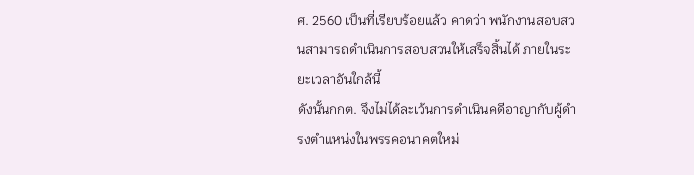ศ. 2560 เป็นที่เรียบร้อยแล้ว คาดว่า พนักงานสอบสวนสามารถดำเนินการสอบสวนให้เสร็จสิ้นได้ ภายในระยะเวลาอันใกล้นี้
ดังนั้นกกต. จึงไม่ได้ละเว้นการดำเนินคดีอาญากับผู้ดำรงตำแหน่งในพรรคอนาคตใหม่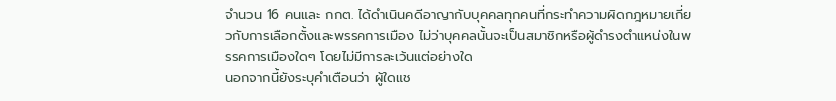จำนวน 16 คนและ กกต. ได้ดำเนินคดีอาญากับบุคคลทุกคนที่กระทำความผิดกฎหมายเกี่ยวกับการเลือกตั้งและพรรคการเมือง ไม่ว่าบุคคลนั้นจะเป็นสมาชิกหรือผู้ดำรงตำแหน่งในพรรคการเมืองใดๆ โดยไม่มีการละเว้นแต่อย่างใด
นอกจากนี้ยังระบุคำเตือนว่า ผู้ใดแช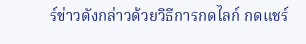ร์ข่าวดังกล่าวด้วยวิธีการกดไลก์ กดแชร์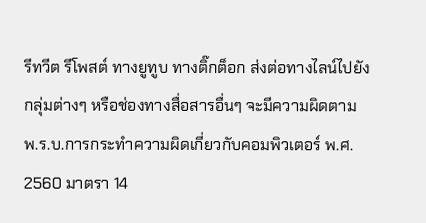รีทวีต รีโพสต์ ทางยูทูบ ทางติ๊กต็อก ส่งต่อทางไลน์ไปยังกลุ่มต่างๆ หรือช่องทางสื่อสารอื่นๆ จะมีความผิดตาม พ.ร.บ.การกระทำความผิดเกี่ยวกับคอมพิวเตอร์ พ.ศ. 2560 มาตรา 14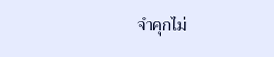จำคุกไม่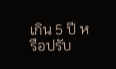เกิน 5 ปี หรือปรับ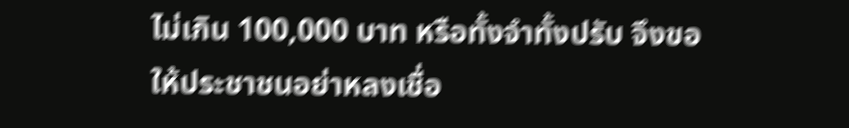ไม่เกิน 100,000 บาท หรือทั้งจำทั้งปรับ จึงขอให้ประชาชนอย่าหลงเชื่อ